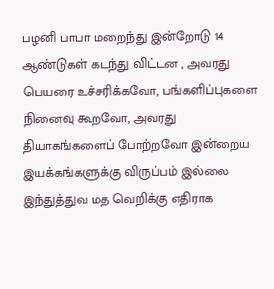பழனி பாபா மறைந்து இன்றோடு 14 ஆண்டுகள் கடந்து விட்டன , அவரது பெயரை உச்சரிக்கவோ, பங்களிப்புகளை நினைவு கூறவோ, அவரது தியாகங்களைப் போற்றவோ இன்றைய இயக்கங்களுக்கு விருப்பம் இல்லை இந்துத்துவ மத வெறிக்கு எதிராக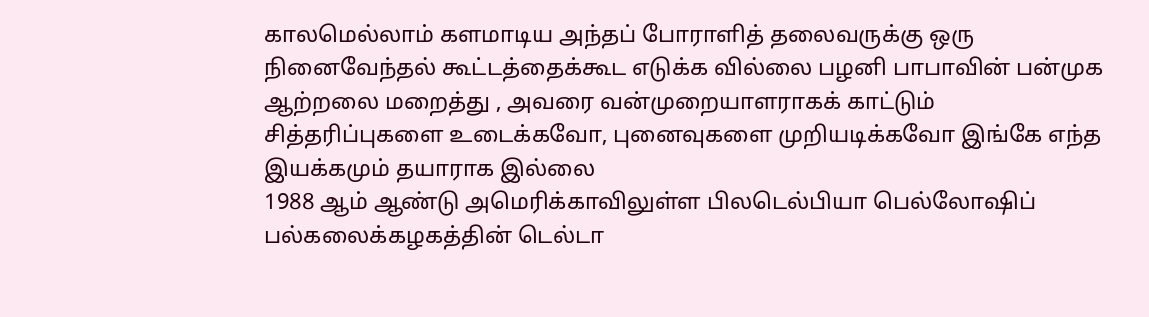காலமெல்லாம் களமாடிய அந்தப் போராளித் தலைவருக்கு ஒரு நினைவேந்தல் கூட்டத்தைக்கூட எடுக்க வில்லை பழனி பாபாவின் பன்முக ஆற்றலை மறைத்து , அவரை வன்முறையாளராகக் காட்டும் சித்தரிப்புகளை உடைக்கவோ, புனைவுகளை முறியடிக்கவோ இங்கே எந்த இயக்கமும் தயாராக இல்லை
1988 ஆம் ஆண்டு அமெரிக்காவிலுள்ள பிலடெல்பியா பெல்லோஷிப் பல்கலைக்கழகத்தின் டெல்டா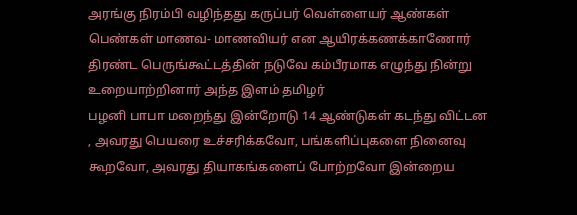அரங்கு நிரம்பி வழிந்தது கருப்பர் வெள்ளையர் ஆண்கள் பெண்கள் மாணவ- மாணவியர் என ஆயிரக்கணக்காணோர் திரண்ட பெருங்கூட்டத்தின் நடுவே கம்பீரமாக எழுந்து நின்று உறையாற்றினார் அந்த இளம் தமிழர்
பழனி பாபா மறைந்து இன்றோடு 14 ஆண்டுகள் கடந்து விட்டன , அவரது பெயரை உச்சரிக்கவோ, பங்களிப்புகளை நினைவு கூறவோ, அவரது தியாகங்களைப் போற்றவோ இன்றைய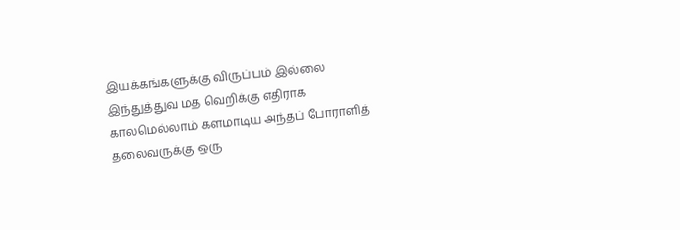இயக்கங்களுக்கு விருப்பம் இல்லை இந்துத்துவ மத வெறிக்கு எதிராக காலமெல்லாம் களமாடிய அந்தப் போராளித் தலைவருக்கு ஒரு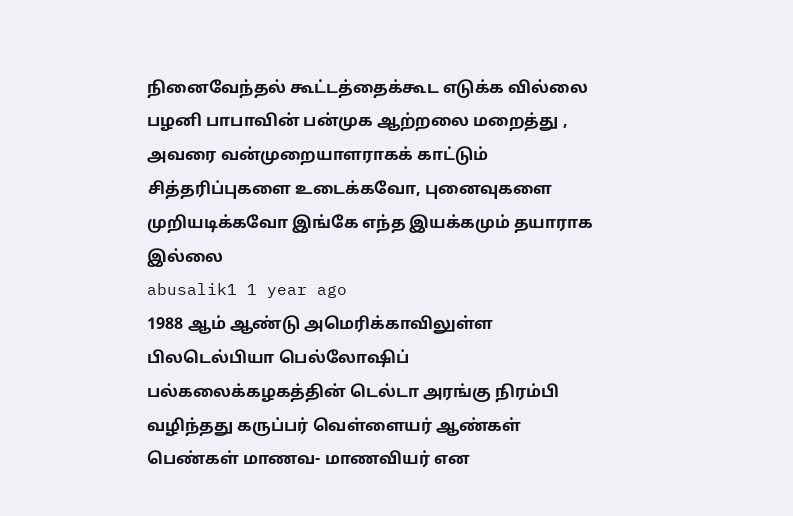நினைவேந்தல் கூட்டத்தைக்கூட எடுக்க வில்லை பழனி பாபாவின் பன்முக ஆற்றலை மறைத்து , அவரை வன்முறையாளராகக் காட்டும் சித்தரிப்புகளை உடைக்கவோ, புனைவுகளை முறியடிக்கவோ இங்கே எந்த இயக்கமும் தயாராக இல்லை
abusalik1 1 year ago
1988 ஆம் ஆண்டு அமெரிக்காவிலுள்ள பிலடெல்பியா பெல்லோஷிப் பல்கலைக்கழகத்தின் டெல்டா அரங்கு நிரம்பி வழிந்தது கருப்பர் வெள்ளையர் ஆண்கள் பெண்கள் மாணவ- மாணவியர் என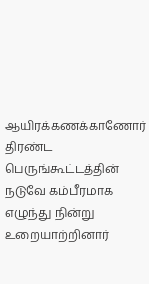ஆயிரக்கணக்காணோர் திரண்ட பெருங்கூட்டத்தின் நடுவே கம்பீரமாக எழுந்து நின்று உறையாற்றினார்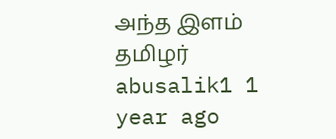அந்த இளம் தமிழர்
abusalik1 1 year ago